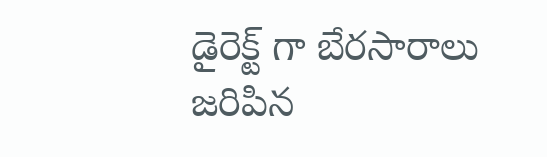డైరెక్ట్ గా బేరసారాలు జరిపిన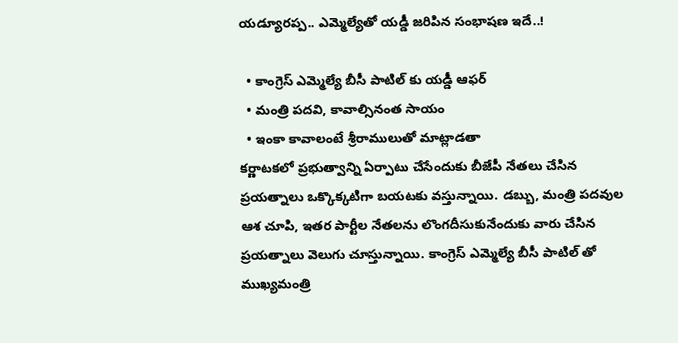యడ్యూరప్ప.. ఎమ్మెల్యేతో యడ్డీ జరిపిన సంభాషణ ఇదే..!

  • కాంగ్రెస్ ఎమ్మెల్యే బీసీ పాటిల్ కు యడ్డీ ఆఫర్
  • మంత్రి పదవి, కావాల్సినంత సాయం
  • ఇంకా కావాలంటే శ్రీరాములుతో మాట్లాడతా
కర్ణాటకలో ప్రభుత్వాన్ని ఏర్పాటు చేసేందుకు బీజేపీ నేతలు చేసిన ప్రయత్నాలు ఒక్కొక్కటిగా బయటకు వస్తున్నాయి. డబ్బు, మంత్రి పదవుల ఆశ చూపి, ఇతర పార్టీల నేతలను లొంగదీసుకునేందుకు వారు చేసిన ప్రయత్నాలు వెలుగు చూస్తున్నాయి. కాంగ్రెస్ ఎమ్మెల్యే బీసీ పాటిల్ తో ముఖ్యమంత్రి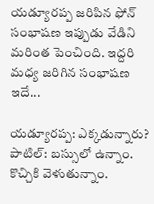యడ్యూరప్ప జరిపిన ఫోన్ సంభాషణ ఇప్పుడు వేడిని మరింత పెంచింది. ఇద్దరి మధ్య జరిగిన సంభాషణ ఇదే...

యడ్యూరప్ప: ఎక్కడున్నారు?
పాటిల్: బస్సులో ఉన్నాం. కొచ్చికి వెళుతున్నాం.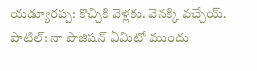యడ్యూరప్ప: కొచ్చికి వెళ్లకు. వెనక్కి వచ్చేయ్.
పాటిల్: నా పొజిషన్ ఏమిటో ముందు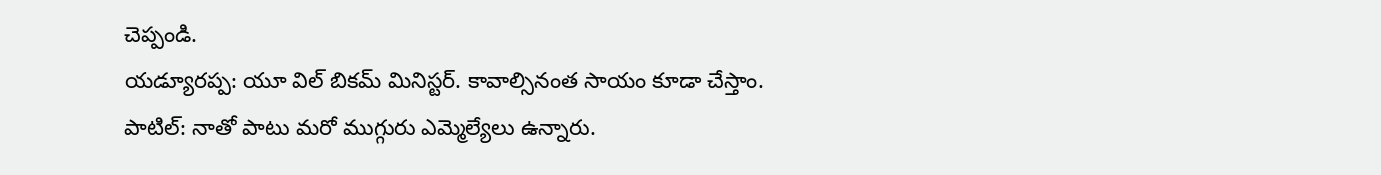చెప్పండి.
యడ్యూరప్ప: యూ విల్ బికమ్ మినిస్టర్. కావాల్సినంత సాయం కూడా చేస్తాం.
పాటిల్: నాతో పాటు మరో ముగ్గురు ఎమ్మెల్యేలు ఉన్నారు.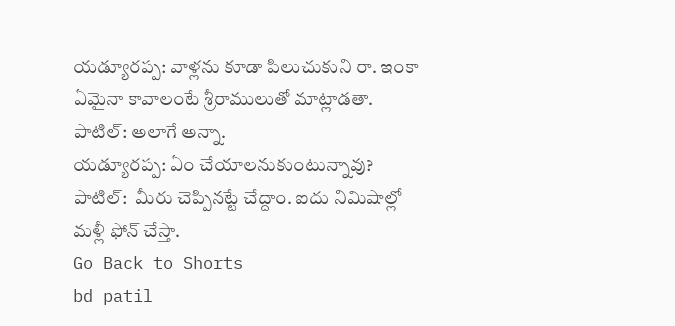యడ్యూరప్ప: వాళ్లను కూడా పిలుచుకుని రా. ఇంకా ఏమైనా కావాలంటే శ్రీరాములుతో మాట్లాడతా.
పాటిల్: అలాగే అన్నా.
యడ్యూరప్ప: ఏం చేయాలనుకుంటున్నావు?
పాటిల్:  మీరు చెప్పినట్టే చేద్దాం. ఐదు నిమిషాల్లో మళ్లీ ఫోన్ చేస్తా.
Go Back to Shorts
bd patil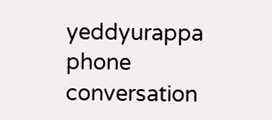yeddyurappa
phone
conversation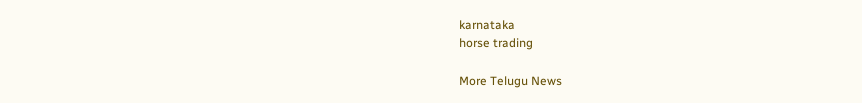karnataka
horse trading

More Telugu News